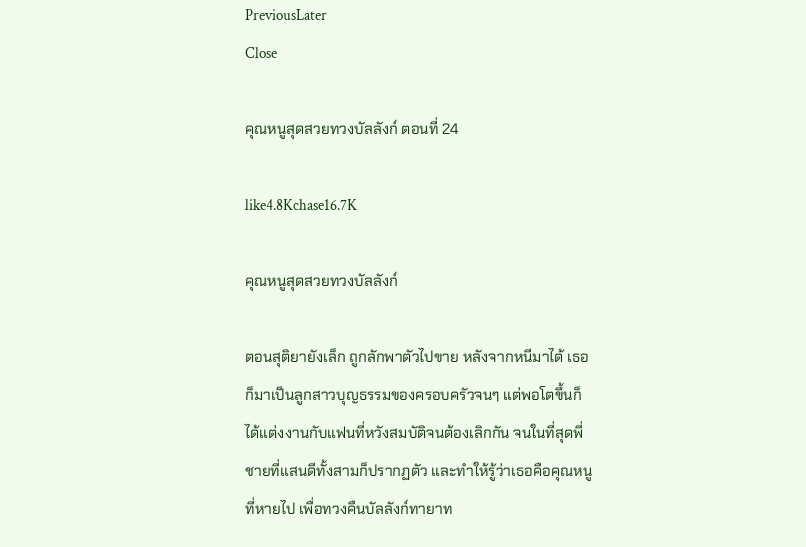PreviousLater
Close

คุณหนูสุดสวยทวงบัลลังก์ ตอนที่ 24

like4.8Kchase16.7K

คุณหนูสุดสวยทวงบัลลังก์

ตอนสุติยายังเล็ก ถูกลักพาตัวไปขาย หลังจากหนีมาได้ เธอก็มาเป็นลูกสาวบุญธรรมของครอบครัวจนๆ แต่พอโตขึ้นก็ได้แต่งงานกับแฟนที่หวังสมบัติจนต้องเลิกกัน จนในที่สุดพี่ชายที่แสนดีทั้งสามก็ปรากฏตัว และทำให้รู้ว่าเธอคือคุณหนูที่หายไป เพื่อทวงคืนบัลลังก์ทายาท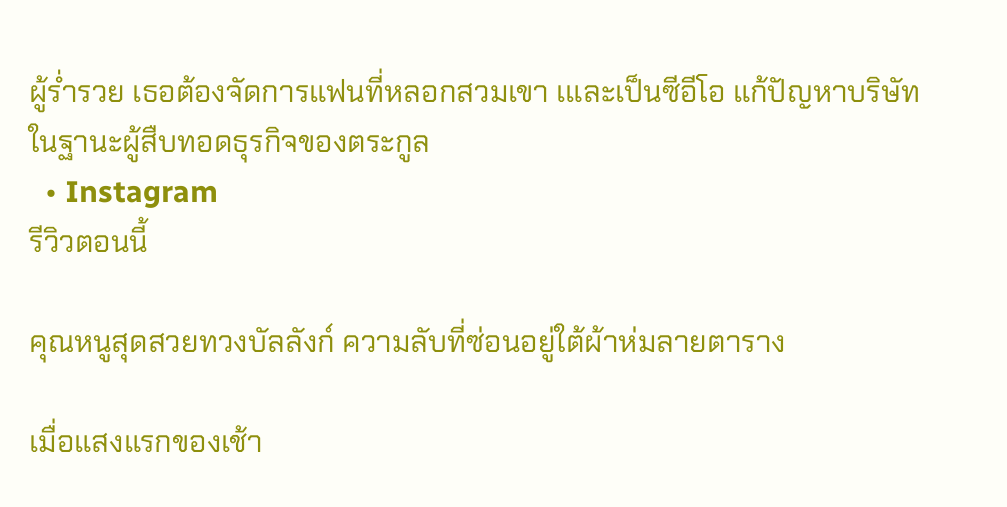ผู้ร่ำรวย เธอต้องจัดการแฟนที่หลอกสวมเขา เและเป็นซีอีโอ แก้ปัญหาบริษัทในฐานะผู้สืบทอดธุรกิจของตระกูล
  • Instagram
รีวิวตอนนี้

คุณหนูสุดสวยทวงบัลลังก์ ความลับที่ซ่อนอยู่ใต้ผ้าห่มลายตาราง

เมื่อแสงแรกของเช้า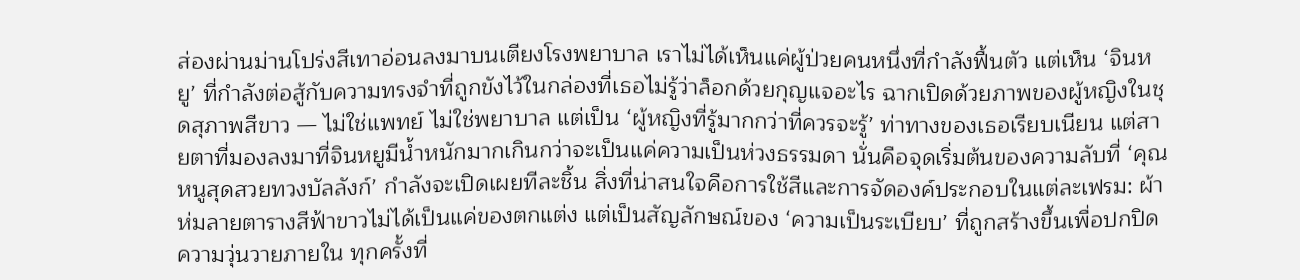ส่องผ่านม่านโปร่งสีเทาอ่อนลงมาบนเตียงโรงพยาบาล เราไม่ได้เห็นแค่ผู้ป่วยคนหนึ่งที่กำลังฟื้นตัว แต่เห็น ‘จินหยู’ ที่กำลังต่อสู้กับความทรงจำที่ถูกขังไว้ในกล่องที่เธอไม่รู้ว่าล็อกด้วยกุญแจอะไร ฉากเปิดด้วยภาพของผู้หญิงในชุดสุภาพสีขาว — ไม่ใช่แพทย์ ไม่ใช่พยาบาล แต่เป็น ‘ผู้หญิงที่รู้มากกว่าที่ควรจะรู้’ ท่าทางของเธอเรียบเนียน แต่สายตาที่มองลงมาที่จินหยูมีน้ำหนักมากเกินกว่าจะเป็นแค่ความเป็นห่วงธรรมดา นั่นคือจุดเริ่มต้นของความลับที่ ‘คุณหนูสุดสวยทวงบัลลังก์’ กำลังจะเปิดเผยทีละชิ้น สิ่งที่น่าสนใจคือการใช้สีและการจัดองค์ประกอบในแต่ละเฟรม: ผ้าห่มลายตารางสีฟ้าขาวไม่ได้เป็นแค่ของตกแต่ง แต่เป็นสัญลักษณ์ของ ‘ความเป็นระเบียบ’ ที่ถูกสร้างขึ้นเพื่อปกปิดความวุ่นวายภายใน ทุกครั้งที่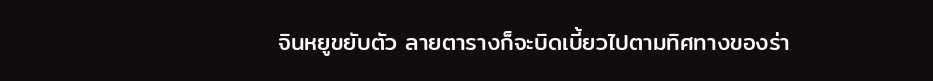จินหยูขยับตัว ลายตารางก็จะบิดเบี้ยวไปตามทิศทางของร่า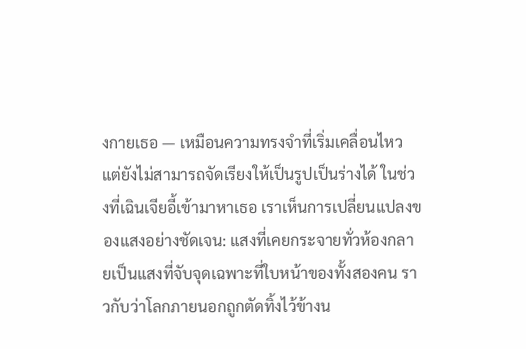งกายเธอ — เหมือนความทรงจำที่เริ่มเคลื่อนไหว แต่ยังไม่สามารถจัดเรียงให้เป็นรูปเป็นร่างได้ ในช่วงที่เฉินเจียอี้เข้ามาหาเธอ เราเห็นการเปลี่ยนแปลงของแสงอย่างชัดเจน: แสงที่เคยกระจายทั่วห้องกลายเป็นแสงที่จับจุดเฉพาะที่ใบหน้าของทั้งสองคน ราวกับว่าโลกภายนอกถูกตัดทิ้งไว้ข้างน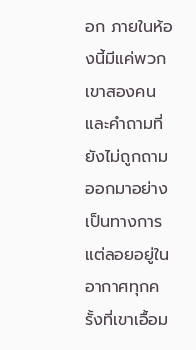อก ภายในห้องนี้มีแค่พวกเขาสองคน และคำถามที่ยังไม่ถูกถามออกมาอย่างเป็นทางการ แต่ลอยอยู่ในอากาศทุกครั้งที่เขาเอื้อม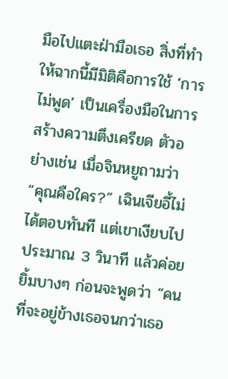มือไปแตะฝ่ามือเธอ สิ่งที่ทำให้ฉากนี้มีมิติคือการใช้ ‘การไม่พูด’ เป็นเครื่องมือในการสร้างความตึงเครียด ตัวอย่างเช่น เมื่อจินหยูถามว่า “คุณคือใคร?” เฉินเจียอี้ไม่ได้ตอบทันที แต่เขาเงียบไปประมาณ 3 วินาที แล้วค่อยยิ้มบางๆ ก่อนจะพูดว่า “คนที่จะอยู่ข้างเธอจนกว่าเธอ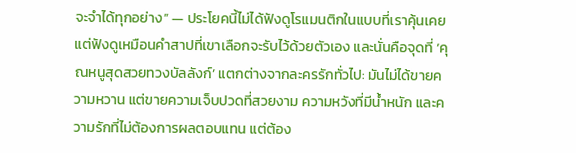จะจำได้ทุกอย่าง” — ประโยคนี้ไม่ได้ฟังดูโรแมนติกในแบบที่เราคุ้นเคย แต่ฟังดูเหมือนคำสาปที่เขาเลือกจะรับไว้ด้วยตัวเอง และนั่นคือจุดที่ ‘คุณหนูสุดสวยทวงบัลลังก์’ แตกต่างจากละครรักทั่วไป: มันไม่ได้ขายความหวาน แต่ขายความเจ็บปวดที่สวยงาม ความหวังที่มีน้ำหนัก และความรักที่ไม่ต้องการผลตอบแทน แต่ต้อง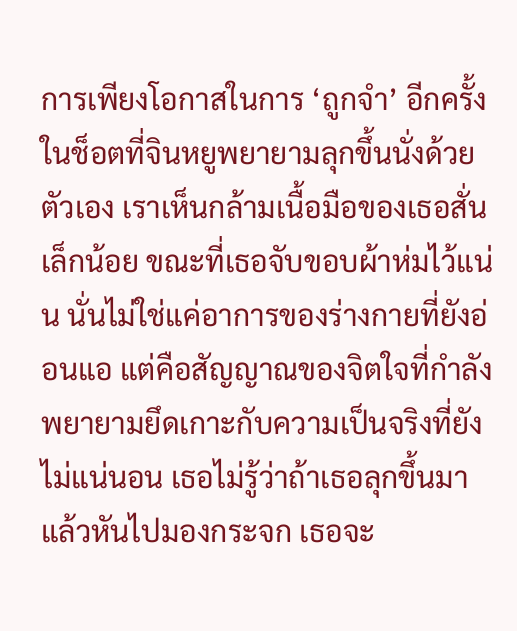การเพียงโอกาสในการ ‘ถูกจำ’ อีกครั้ง ในช็อตที่จินหยูพยายามลุกขึ้นนั่งด้วยตัวเอง เราเห็นกล้ามเนื้อมือของเธอสั่นเล็กน้อย ขณะที่เธอจับขอบผ้าห่มไว้แน่น นั่นไม่ใช่แค่อาการของร่างกายที่ยังอ่อนแอ แต่คือสัญญาณของจิตใจที่กำลังพยายามยึดเกาะกับความเป็นจริงที่ยังไม่แน่นอน เธอไม่รู้ว่าถ้าเธอลุกขึ้นมาแล้วหันไปมองกระจก เธอจะ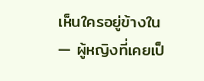เห็นใครอยู่ข้างใน — ผู้หญิงที่เคยเป็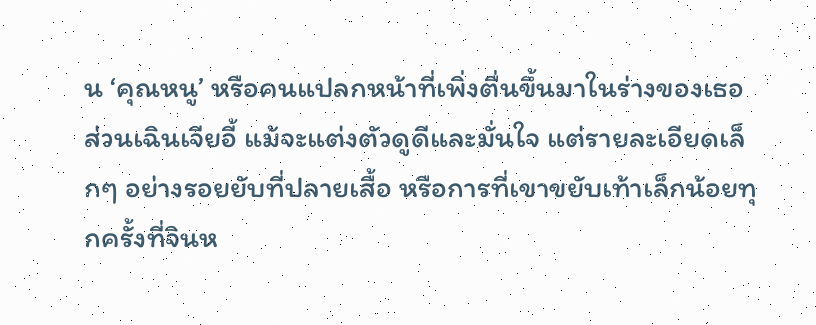น ‘คุณหนู’ หรือคนแปลกหน้าที่เพิ่งตื่นขึ้นมาในร่างของเธอ ส่วนเฉินเจียอี้ แม้จะแต่งตัวดูดีและมั่นใจ แต่รายละเอียดเล็กๆ อย่างรอยยับที่ปลายเสื้อ หรือการที่เขาขยับเท้าเล็กน้อยทุกครั้งที่จินห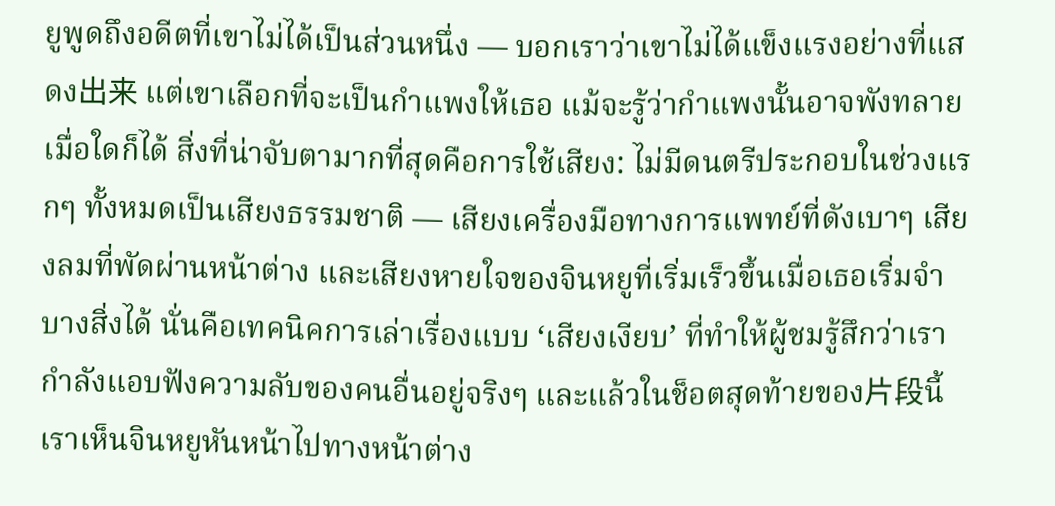ยูพูดถึงอดีตที่เขาไม่ได้เป็นส่วนหนึ่ง — บอกเราว่าเขาไม่ได้แข็งแรงอย่างที่แสดง出来 แต่เขาเลือกที่จะเป็นกำแพงให้เธอ แม้จะรู้ว่ากำแพงนั้นอาจพังทลายเมื่อใดก็ได้ สิ่งที่น่าจับตามากที่สุดคือการใช้เสียง: ไม่มีดนตรีประกอบในช่วงแรกๆ ทั้งหมดเป็นเสียงธรรมชาติ — เสียงเครื่องมือทางการแพทย์ที่ดังเบาๆ เสียงลมที่พัดผ่านหน้าต่าง และเสียงหายใจของจินหยูที่เริ่มเร็วขึ้นเมื่อเธอเริ่มจำบางสิ่งได้ นั่นคือเทคนิคการเล่าเรื่องแบบ ‘เสียงเงียบ’ ที่ทำให้ผู้ชมรู้สึกว่าเรากำลังแอบฟังความลับของคนอื่นอยู่จริงๆ และแล้วในช็อตสุดท้ายของ片段นี้ เราเห็นจินหยูหันหน้าไปทางหน้าต่าง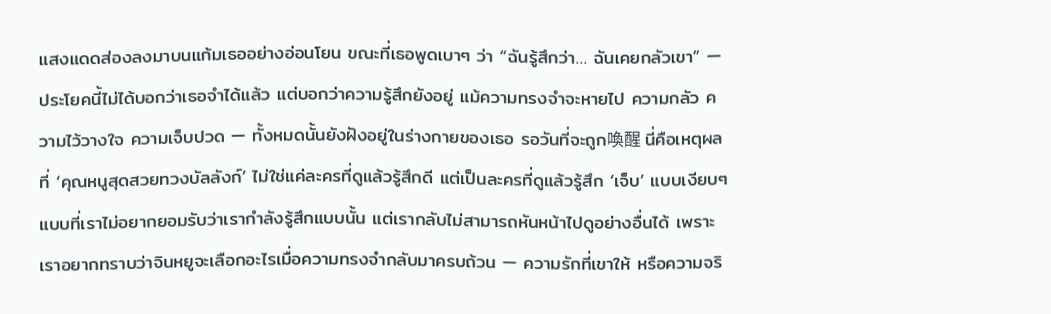แสงแดดส่องลงมาบนแก้มเธออย่างอ่อนโยน ขณะที่เธอพูดเบาๆ ว่า “ฉันรู้สึกว่า… ฉันเคยกลัวเขา” — ประโยคนี้ไม่ได้บอกว่าเธอจำได้แล้ว แต่บอกว่าความรู้สึกยังอยู่ แม้ความทรงจำจะหายไป ความกลัว ความไว้วางใจ ความเจ็บปวด — ทั้งหมดนั้นยังฝังอยู่ในร่างกายของเธอ รอวันที่จะถูก喚醒 นี่คือเหตุผลที่ ‘คุณหนูสุดสวยทวงบัลลังก์’ ไม่ใช่แค่ละครที่ดูแล้วรู้สึกดี แต่เป็นละครที่ดูแล้วรู้สึก ‘เจ็บ’ แบบเงียบๆ แบบที่เราไม่อยากยอมรับว่าเรากำลังรู้สึกแบบนั้น แต่เรากลับไม่สามารถหันหน้าไปดูอย่างอื่นได้ เพราะเราอยากทราบว่าจินหยูจะเลือกอะไรเมื่อความทรงจำกลับมาครบถ้วน — ความรักที่เขาให้ หรือความจริ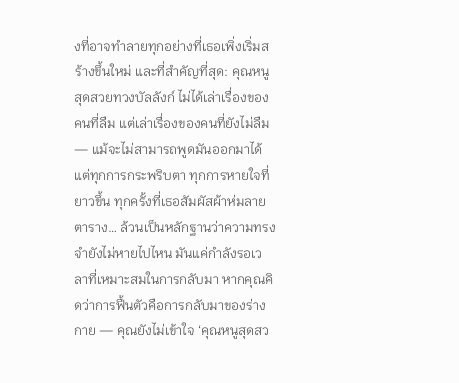งที่อาจทำลายทุกอย่างที่เธอเพิ่งเริ่มสร้างขึ้นใหม่ และที่สำคัญที่สุด: คุณหนูสุดสวยทวงบัลลังก์ ไม่ได้เล่าเรื่องของคนที่ลืม แต่เล่าเรื่องของคนที่ยังไม่ลืม — แม้จะไม่สามารถพูดมันออกมาได้ แต่ทุกการกระพริบตา ทุกการหายใจที่ยาวขึ้น ทุกครั้งที่เธอสัมผัสผ้าห่มลายตาราง… ล้วนเป็นหลักฐานว่าความทรงจำยังไม่หายไปไหน มันแค่กำลังรอเวลาที่เหมาะสมในการกลับมา หากคุณคิดว่าการฟื้นตัวคือการกลับมาของร่างกาย — คุณยังไม่เข้าใจ ‘คุณหนูสุดสว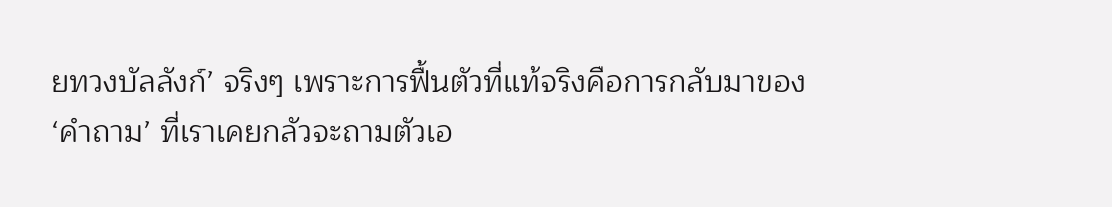ยทวงบัลลังก์’ จริงๆ เพราะการฟื้นตัวที่แท้จริงคือการกลับมาของ ‘คำถาม’ ที่เราเคยกลัวจะถามตัวเอ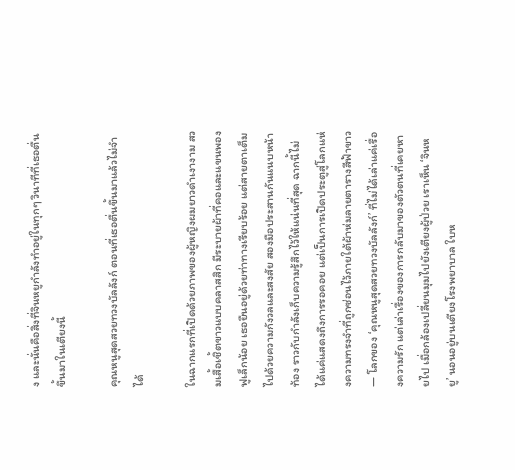ง และนั่นคือสิ่งที่จินหยูกำลังทำอยู่ในทุกๆ วินาทีที่เธอตื่นขึ้นมาในเตียงนี้

คุณหนูสุดสวยทวงบัลลังก์ ตอนที่เธอตื่นขึ้นมาแล้วไม่จำได้

ในฉากแรกที่เปิดด้วยภาพของผู้หญิงผมยาวดำเงางาม สวมเสื้อเชิ้ตขาวแบบคลาสสิก มีระบายผ้าที่คอและแขนพองฟูเล็กน้อย เธอยืนอยู่ด้วยท่าทางเรียบร้อย แต่สายตาเต็มไปด้วยความกังวลและสงสัย สองมือประสานกันแนบหน้าท้อง ราวกับกำลังเก็บความรู้สึกไว้ให้แน่นที่สุด ฉากนี้ไม่ได้แค่แสดงถึงการรอคอย แต่เป็นการเปิดประตูสู่โลกแห่งความทรงจำที่ถูกซ่อนไว้ภายใต้ผ้าห่มลายตารางสีฟ้าขาว — โลกของ ‘คุณหนูสุดสวยทวงบัลลังก์’ ที่ไม่ได้เล่าแค่เรื่องความรัก แต่เล่าเรื่องของการกลับมาของตัวตนที่เคยหายไป เมื่อกล้องเปลี่ยนมุมไปยังเตียงผู้ป่วย เราเห็น ‘จินหยู’ นอนอยู่บนเตียงโรงพยาบาล ใบห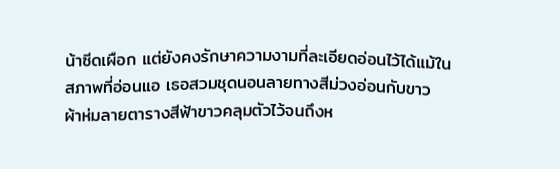น้าซีดเผือก แต่ยังคงรักษาความงามที่ละเอียดอ่อนไว้ได้แม้ในสภาพที่อ่อนแอ เธอสวมชุดนอนลายทางสีม่วงอ่อนกับขาว ผ้าห่มลายตารางสีฟ้าขาวคลุมตัวไว้จนถึงห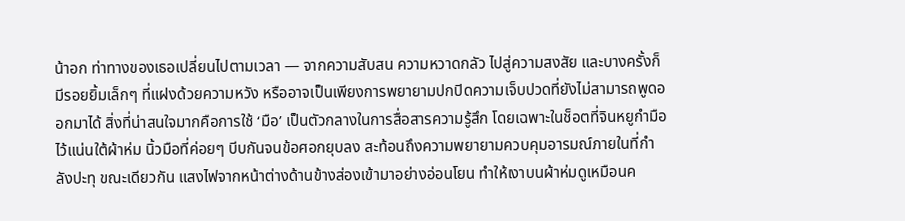น้าอก ท่าทางของเธอเปลี่ยนไปตามเวลา — จากความสับสน ความหวาดกลัว ไปสู่ความสงสัย และบางครั้งก็มีรอยยิ้มเล็กๆ ที่แฝงด้วยความหวัง หรืออาจเป็นเพียงการพยายามปกปิดความเจ็บปวดที่ยังไม่สามารถพูดออกมาได้ สิ่งที่น่าสนใจมากคือการใช้ ‘มือ’ เป็นตัวกลางในการสื่อสารความรู้สึก โดยเฉพาะในช็อตที่จินหยูกำมือไว้แน่นใต้ผ้าห่ม นิ้วมือที่ค่อยๆ บีบกันจนข้อศอกยุบลง สะท้อนถึงความพยายามควบคุมอารมณ์ภายในที่กำลังปะทุ ขณะเดียวกัน แสงไฟจากหน้าต่างด้านข้างส่องเข้ามาอย่างอ่อนโยน ทำให้เงาบนผ้าห่มดูเหมือนค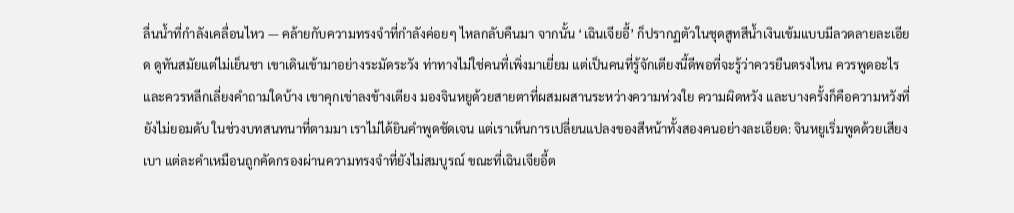ลื่นน้ำที่กำลังเคลื่อนไหว — คล้ายกับความทรงจำที่กำลังค่อยๆ ไหลกลับคืนมา จากนั้น ‘เฉินเจียอี้’ ก็ปรากฏตัวในชุดสูทสีน้ำเงินเข้มแบบมีลวดลายละเอียด ดูทันสมัยแต่ไม่เย็นชา เขาเดินเข้ามาอย่างระมัดระวัง ท่าทางไม่ใช่คนที่เพิ่งมาเยี่ยม แต่เป็นคนที่รู้จักเตียงนี้ดีพอที่จะรู้ว่าควรยืนตรงไหน ควรพูดอะไร และควรหลีกเลี่ยงคำถามใดบ้าง เขาคุกเข่าลงข้างเตียง มองจินหยูด้วยสายตาที่ผสมผสานระหว่างความห่วงใย ความผิดหวัง และบางครั้งก็คือความหวังที่ยังไม่ยอมดับ ในช่วงบทสนทนาที่ตามมา เราไม่ได้ยินคำพูดชัดเจน แต่เราเห็นการเปลี่ยนแปลงของสีหน้าทั้งสองคนอย่างละเอียด: จินหยูเริ่มพูดด้วยเสียงเบา แต่ละคำเหมือนถูกคัดกรองผ่านความทรงจำที่ยังไม่สมบูรณ์ ขณะที่เฉินเจียอี้ต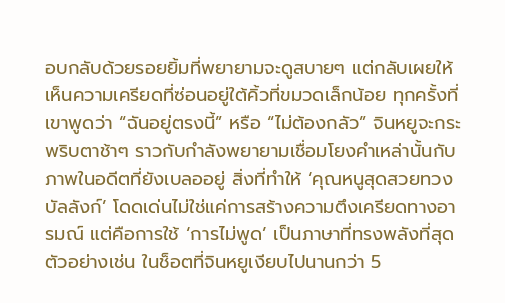อบกลับด้วยรอยยิ้มที่พยายามจะดูสบายๆ แต่กลับเผยให้เห็นความเครียดที่ซ่อนอยู่ใต้คิ้วที่ขมวดเล็กน้อย ทุกครั้งที่เขาพูดว่า “ฉันอยู่ตรงนี้” หรือ “ไม่ต้องกลัว” จินหยูจะกระพริบตาช้าๆ ราวกับกำลังพยายามเชื่อมโยงคำเหล่านั้นกับภาพในอดีตที่ยังเบลออยู่ สิ่งที่ทำให้ ‘คุณหนูสุดสวยทวงบัลลังก์’ โดดเด่นไม่ใช่แค่การสร้างความตึงเครียดทางอารมณ์ แต่คือการใช้ ‘การไม่พูด’ เป็นภาษาที่ทรงพลังที่สุด ตัวอย่างเช่น ในช็อตที่จินหยูเงียบไปนานกว่า 5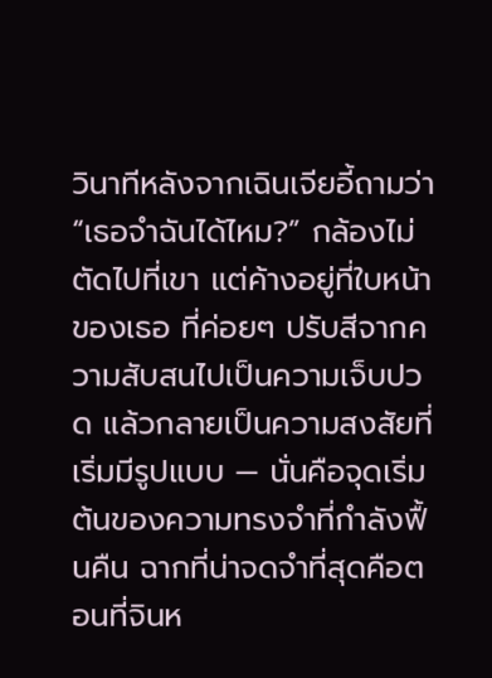วินาทีหลังจากเฉินเจียอี้ถามว่า “เธอจำฉันได้ไหม?” กล้องไม่ตัดไปที่เขา แต่ค้างอยู่ที่ใบหน้าของเธอ ที่ค่อยๆ ปรับสีจากความสับสนไปเป็นความเจ็บปวด แล้วกลายเป็นความสงสัยที่เริ่มมีรูปแบบ — นั่นคือจุดเริ่มต้นของความทรงจำที่กำลังฟื้นคืน ฉากที่น่าจดจำที่สุดคือตอนที่จินห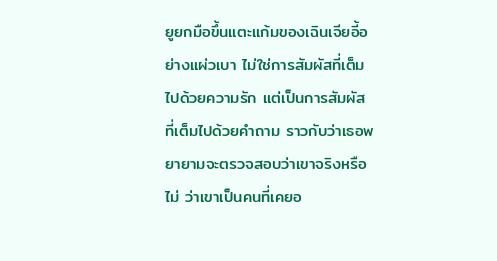ยูยกมือขึ้นแตะแก้มของเฉินเจียอี้อย่างแผ่วเบา ไม่ใช่การสัมผัสที่เต็มไปด้วยความรัก แต่เป็นการสัมผัสที่เต็มไปด้วยคำถาม ราวกับว่าเธอพยายามจะตรวจสอบว่าเขาจริงหรือไม่ ว่าเขาเป็นคนที่เคยอ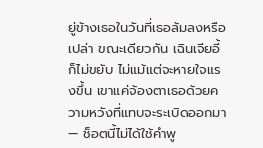ยู่ข้างเธอในวันที่เธอล้มลงหรือเปล่า ขณะเดียวกัน เฉินเจียอี้ก็ไม่ขยับ ไม่แม้แต่จะหายใจแรงขึ้น เขาแค่จ้องตาเธอด้วยความหวังที่แทบจะระเบิดออกมา — ช็อตนี้ไม่ได้ใช้คำพู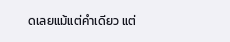ดเลยแม้แต่คำเดียว แต่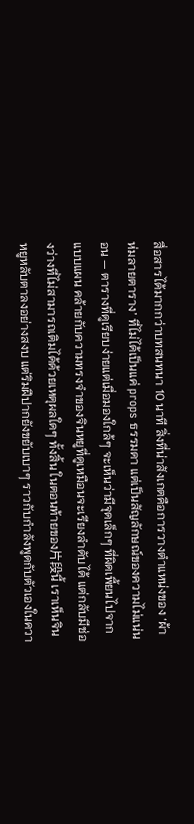สื่อสารได้มากกว่าบทสนทนา 10 นาที สิ่งที่น่าสังเกตคือการวางตำแหน่งของ ‘ผ้าห่มลายตาราง’ ที่ไม่ได้เป็นแค่ props ธรรมดา แต่เป็นสัญลักษณ์ของความไม่แน่นอน — ตารางที่ดูเรียบง่ายแต่เมื่อมองใกล้ๆ จะเห็นว่ามีจุดเล็กๆ ที่ผิดเพี้ยนไปจากแบบแผน คล้ายกับความทรงจำของจินหยูที่ดูเหมือนจะเรียงลำดับได้ แต่กลับมีช่องว่างที่ไม่สามารถเติมได้ด้วยเหตุผลใดๆ ทั้งสิ้น ในตอนท้ายของ片段นี้ เราเห็นจินหยูหลับตาลงอย่างสงบ แต่ริมฝีปากยังขยับเบาๆ ราวกับกำลังพูดกับตัวเองในควา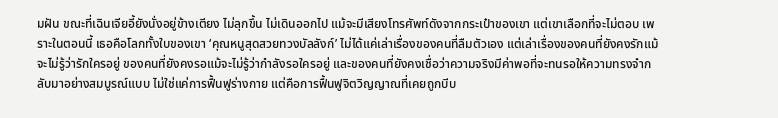มฝัน ขณะที่เฉินเจียอี้ยังนั่งอยู่ข้างเตียง ไม่ลุกขึ้น ไม่เดินออกไป แม้จะมีเสียงโทรศัพท์ดังจากกระเป๋าของเขา แต่เขาเลือกที่จะไม่ตอบ เพราะในตอนนี้ เธอคือโลกทั้งใบของเขา ‘คุณหนูสุดสวยทวงบัลลังก์’ ไม่ได้แค่เล่าเรื่องของคนที่ลืมตัวเอง แต่เล่าเรื่องของคนที่ยังคงรักแม้จะไม่รู้ว่ารักใครอยู่ ของคนที่ยังคงรอแม้จะไม่รู้ว่ากำลังรอใครอยู่ และของคนที่ยังคงเชื่อว่าความจริงมีค่าพอที่จะทนรอให้ความทรงจำกลับมาอย่างสมบูรณ์แบบ ไม่ใช่แค่การฟื้นฟูร่างกาย แต่คือการฟื้นฟูจิตวิญญาณที่เคยถูกบีบ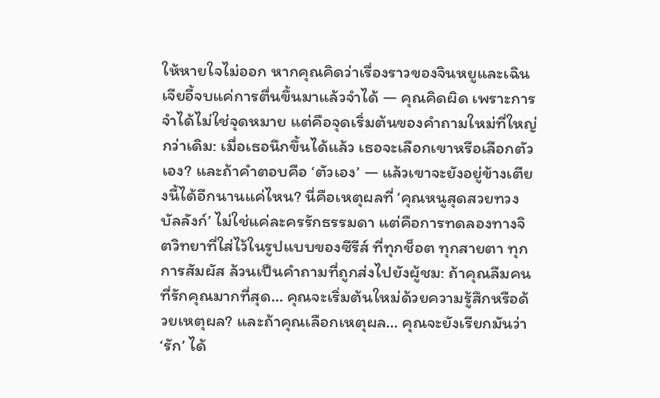ให้หายใจไม่ออก หากคุณคิดว่าเรื่องราวของจินหยูและเฉินเจียอี้จบแค่การตื่นขึ้นมาแล้วจำได้ — คุณคิดผิด เพราะการจำได้ไม่ใช่จุดหมาย แต่คือจุดเริ่มต้นของคำถามใหม่ที่ใหญ่กว่าเดิม: เมื่อเธอนึกขึ้นได้แล้ว เธอจะเลือกเขาหรือเลือกตัวเอง? และถ้าคำตอบคือ ‘ตัวเอง’ — แล้วเขาจะยังอยู่ข้างเตียงนี้ได้อีกนานแค่ไหน? นี่คือเหตุผลที่ ‘คุณหนูสุดสวยทวงบัลลังก์’ ไม่ใช่แค่ละครรักธรรมดา แต่คือการทดลองทางจิตวิทยาที่ใส่ไว้ในรูปแบบของซีรีส์ ที่ทุกช็อต ทุกสายตา ทุกการสัมผัส ล้วนเป็นคำถามที่ถูกส่งไปยังผู้ชม: ถ้าคุณลืมคนที่รักคุณมากที่สุด… คุณจะเริ่มต้นใหม่ด้วยความรู้สึกหรือด้วยเหตุผล? และถ้าคุณเลือกเหตุผล… คุณจะยังเรียกมันว่า ‘รัก’ ได้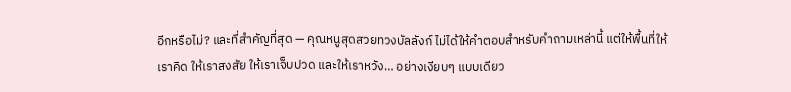อีกหรือไม่? และที่สำคัญที่สุด — คุณหนูสุดสวยทวงบัลลังก์ ไม่ได้ให้คำตอบสำหรับคำถามเหล่านี้ แต่ให้พื้นที่ให้เราคิด ให้เราสงสัย ให้เราเจ็บปวด และให้เราหวัง… อย่างเงียบๆ แบบเดียว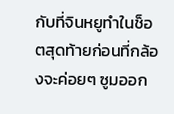กับที่จินหยูทำในช็อตสุดท้ายก่อนที่กล้องจะค่อยๆ ซูมออก